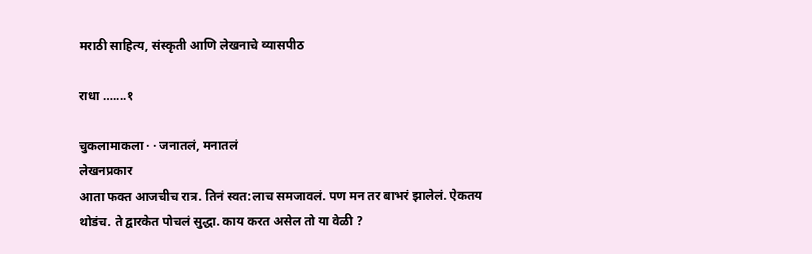मराठी साहित्य, संस्कृती आणि लेखनाचे व्यासपीठ

राधा …....१

चुकलामाकला · · जनातलं, मनातलं
लेखनप्रकार
आता फक्त आजचीच रात्र. तिनं स्वत:लाच समजावलं. पण मन तर बाभरं झालेलं. ऐकतय थोडंच. ते द्वारकेत पोचलं सुद्धा. काय करत असेल तो या वेळी ?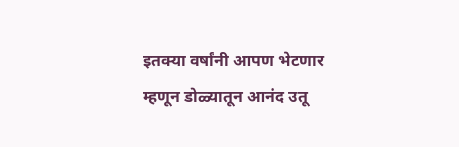इतक्या वर्षांनी आपण भेटणार म्हणून डोळ्यातून आनंद उतू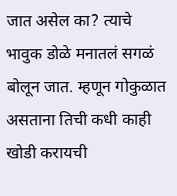जात असेल का? त्याचे भावुक डोळे मनातलं सगळं बोलून जात. म्हणून गोकुळात असताना तिची कधी काही खोडी करायची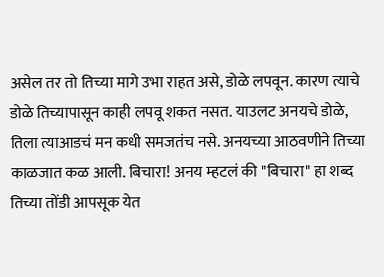असेल तर तो तिच्या मागे उभा राहत असे, डोळे लपवून. कारण त्याचे डोळे तिच्यापासून काही लपवू शकत नसत. याउलट अनयचे डोळे, तिला त्याआडचं मन कधी समजतंच नसे. अनयच्या आठवणीने तिच्या काळजात कळ आली. बिचारा! अनय म्हटलं की "बिचारा" हा शब्द तिच्या तोंडी आपसूक येत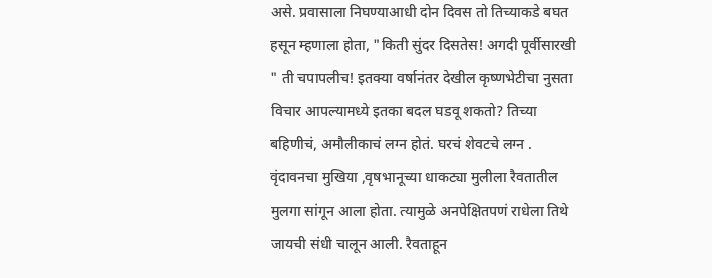असे. प्रवासाला निघण्याआधी दोन दिवस तो तिच्याकडे बघत हसून म्हणाला होता, "किती सुंदर दिसतेस! अगदी पूर्वीसारखी " ती चपापलीच! इतक्या वर्षानंतर देखील कृष्णभेटीचा नुसता विचार आपल्यामध्ये इतका बदल घडवू शकतो? तिच्या बहिणीचं, अमौलीकाचं लग्न होतं. घरचं शेवटचे लग्न . वृंदावनचा मुखिया ,वृषभानूच्या धाकट्या मुलीला रैवतातील मुलगा सांगून आला होता. त्यामुळे अनपेक्षितपणं राधेला तिथे जायची संधी चालून आली. रैवताहून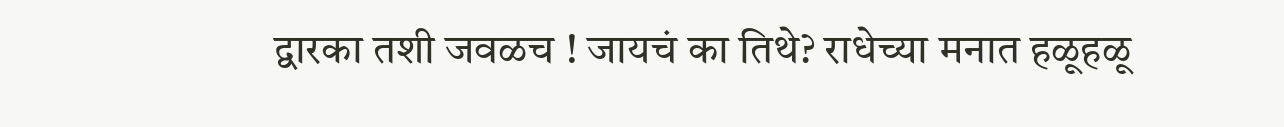द्वारका तशी जवळच ! जायचं का तिथे? राधेच्या मनात हळूहळू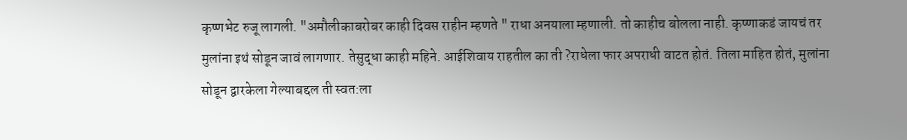कृष्णभेट रुजू लागली. "अमौलीकाबरोबर काही दिवस राहीन म्हणते " राधा अनयाला म्हणाली. तो काहीच बोलला नाही. कृष्णाकडं जायचं तर मुलांना इथं सोडून जावं लागणार. तेसुद्धा काही महिने. आईशिवाय राहतील का ती ?राधेला फार अपराधी वाटत होतं. तिला माहित होतं, मुलांना सोडून द्वारकेला गेल्याबद्दल ती स्वत:ला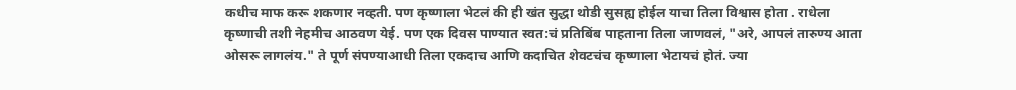कधीच माफ करू शकणार नव्हती. पण कृष्णाला भेटलं की ही खंत सुद्धा थोडी सुसह्य होईल याचा तिला विश्वास होता . राधेला कृष्णाची तशी नेहमीच आठवण येई. पण एक दिवस पाण्यात स्वत:चं प्रतिबिंब पाहताना तिला जाणवलं, "अरे, आपलं तारुण्य आता ओसरू लागलंय." ते पूर्ण संपण्याआधी तिला एकदाच आणि कदाचित शेवटचंच कृष्णाला भेटायचं होतं. ज्या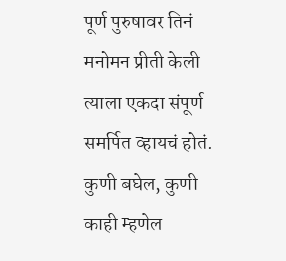पूर्ण पुरुषावर तिनं मनोमन प्रीती केली त्याला एकदा संपूर्ण समर्पित व्हायचं होतं. कुणी बघेल, कुणी काही म्हणेल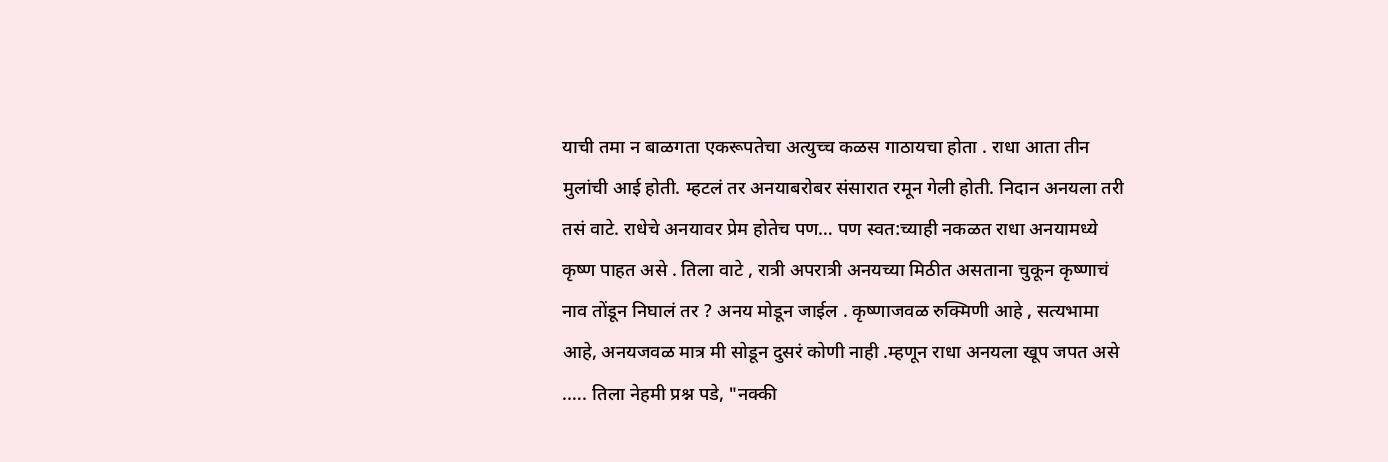याची तमा न बाळगता एकरूपतेचा अत्युच्च कळस गाठायचा होता . राधा आता तीन मुलांची आई होती. म्हटलं तर अनयाबरोबर संसारात रमून गेली होती. निदान अनयला तरी तसं वाटे. राधेचे अनयावर प्रेम होतेच पण… पण स्वत:च्याही नकळत राधा अनयामध्ये कृष्ण पाहत असे . तिला वाटे , रात्री अपरात्री अनयच्या मिठीत असताना चुकून कृष्णाचं नाव तोंडून निघालं तर ? अनय मोडून जाईल . कृष्णाजवळ रुक्मिणी आहे , सत्यभामा आहे, अनयजवळ मात्र मी सोडून दुसरं कोणी नाही .म्हणून राधा अनयला खूप जपत असे .…. तिला नेहमी प्रश्न पडे, "नक्की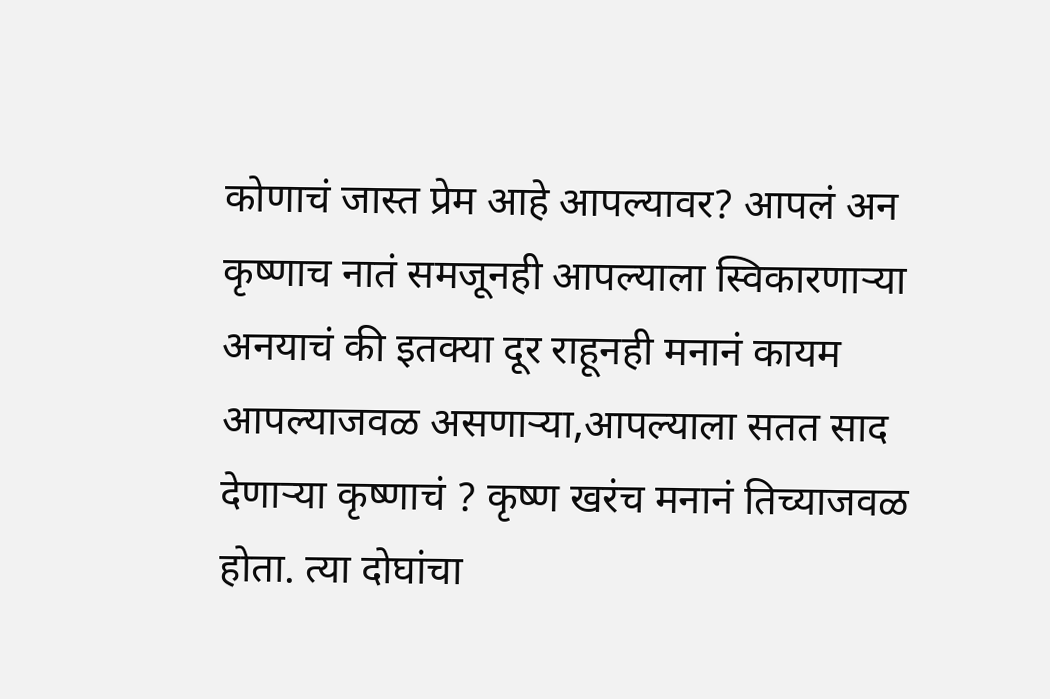कोणाचं जास्त प्रेम आहे आपल्यावर? आपलं अन कृष्णाच नातं समजूनही आपल्याला स्विकारणाऱ्या अनयाचं की इतक्या दूर राहूनही मनानं कायम आपल्याजवळ असणाऱ्या,आपल्याला सतत साद देणाऱ्या कृष्णाचं ? कृष्ण खरंच मनानं तिच्याजवळ होता. त्या दोघांचा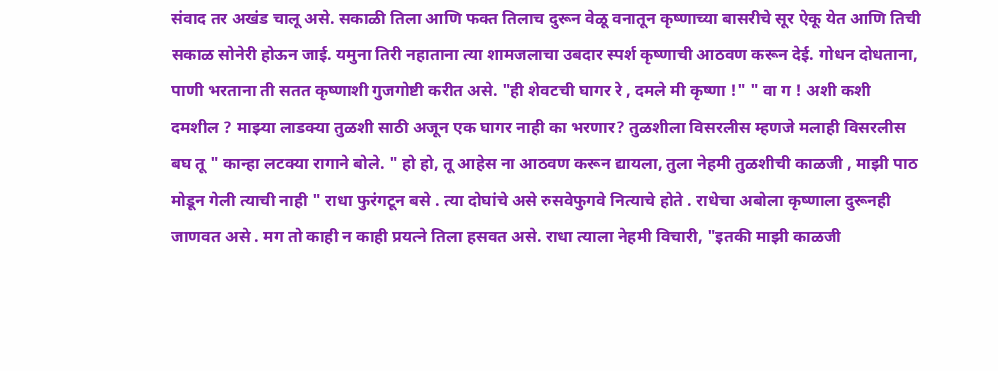संवाद तर अखंड चालू असे. सकाळी तिला आणि फक्त तिलाच दुरून वेळू वनातून कृष्णाच्या बासरीचे सूर ऐकू येत आणि तिची सकाळ सोनेरी होऊन जाई. यमुना तिरी नहाताना त्या शामजलाचा उबदार स्पर्श कृष्णाची आठवण करून देई. गोधन दोधताना, पाणी भरताना ती सतत कृष्णाशी गुजगोष्टी करीत असे. "ही शेवटची घागर रे , दमले मी कृष्णा !" " वा ग ! अशी कशी दमशील ? माझ्या लाडक्या तुळशी साठी अजून एक घागर नाही का भरणार? तुळशीला विसरलीस म्हणजे मलाही विसरलीस बघ तू " कान्हा लटक्या रागाने बोले. " हो हो, तू आहेस ना आठवण करून द्यायला, तुला नेहमी तुळशीची काळजी , माझी पाठ मोडून गेली त्याची नाही " राधा फुरंगटून बसे . त्या दोघांचे असे रुसवेफुगवे नित्याचे होते . राधेचा अबोला कृष्णाला दुरूनही जाणवत असे . मग तो काही न काही प्रयत्ने तिला हसवत असे. राधा त्याला नेहमी विचारी, "इतकी माझी काळजी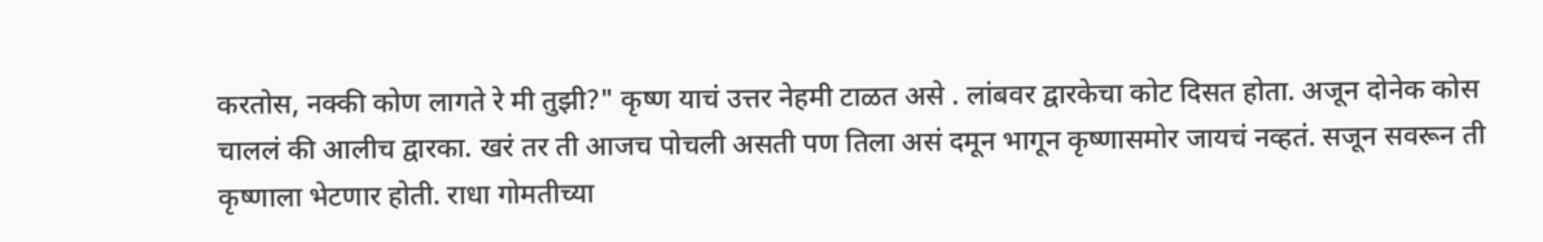करतोस, नक्की कोण लागते रे मी तुझी?" कृष्ण याचं उत्तर नेहमी टाळत असे . लांबवर द्वारकेचा कोट दिसत होता. अजून दोनेक कोस चाललं की आलीच द्वारका. खरं तर ती आजच पोचली असती पण तिला असं दमून भागून कृष्णासमोर जायचं नव्हतं. सजून सवरून ती कृष्णाला भेटणार होती. राधा गोमतीच्या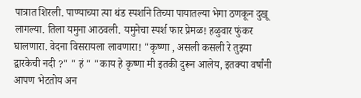पात्रात शिरली. पाण्याच्या त्या थंड स्पर्शाने तिच्या पायातल्या भेगा ठणकून दुखू लागल्या. तिला यमुना आठवली. यमुनेचा स्पर्श फार प्रेमळ! हळुवार फुंकर घालणारा. वेदना विसरायला लावणारा! "कृष्णा , असली कसली रे तुझ्या द्वारकेची नदी ?" " हं " "काय हे कृष्णा मी इतकी दुरून आलेय, इतक्या वर्षांनी आपण भेटतोय अन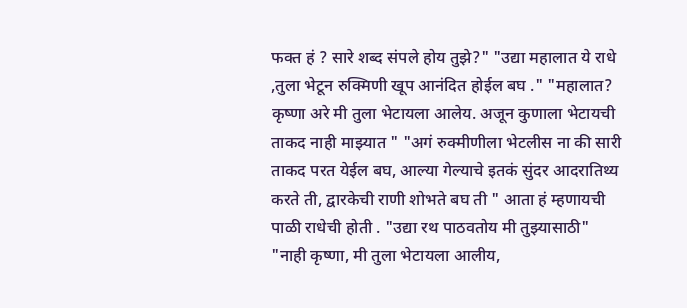फक्त हं ? सारे शब्द संपले होय तुझे?" "उद्या महालात ये राधे ,तुला भेटून रुक्मिणी खूप आनंदित होईल बघ ." "महालात? कृष्णा अरे मी तुला भेटायला आलेय. अजून कुणाला भेटायची ताकद नाही माझ्यात " "अगं रुक्मीणीला भेटलीस ना की सारी ताकद परत येईल बघ, आल्या गेल्याचे इतकं सुंदर आदरातिथ्य करते ती, द्वारकेची राणी शोभते बघ ती " आता हं म्हणायची पाळी राधेची होती . "उद्या रथ पाठवतोय मी तुझ्यासाठी" "नाही कृष्णा, मी तुला भेटायला आलीय,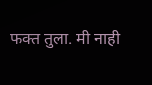फक्त तुला. मी नाही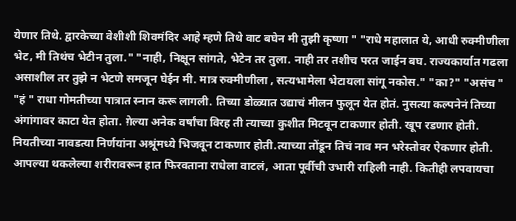येणार तिथे. द्वारकेच्या वेशीशी शिवमंदिर आहे म्हणे तिथे वाट बघेन मी तुझी कृष्णा " "राधे महालात ये, आधी रुक्मीणीला भेट, मी तिथंच भेटीन तुला." "नाही, निक्षून सांगते, भेटेन तर तुला. नाही तर तशीच परत जाईन बघ. राज्यकार्यात गढला असाशील तर तुझे न भेटणे समजून घेईन मी. मात्र रुक्मीणीला , सत्यभामेला भेटायला सांगू नकोस." "का?" "असंच " "हं " राधा गोमतीच्या पात्रात स्नान करू लागली. तिच्या डोळ्यात उद्याचं मीलन फुलून येत होतं. नुसत्या कल्पनेनं तिच्या अंगांगावर काटा येत होता. ग़ेल्या अनेक वर्षांचा विरह ती त्याच्या कुशीत मिटवून टाकणार होती. खूप रडणार होती. नियतीच्या नावडत्या निर्णयांना अश्रूंमध्ये भिजवून टाकणार होती.त्याच्या तोंडून तिचं नाव मन भरेस्तोवर ऐकणार होती. आपल्या थकलेल्या शरीरावरून हात फिरवताना राधेला वाटलं, आता पूर्वीची उभारी राहिली नाही. कितीही लपवायचा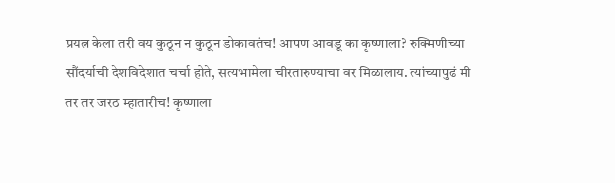प्रयत्न केला तरी वय कुठून न कुठून डोकावतंच! आपण आवडू का कृष्णाला? रुक्मिणीच्या सौंदर्याची देशविदेशात चर्चा होते, सत्यभामेला चीरतारुण्याचा वर मिळालाय. त्यांच्यापुढं मी तर तर जरठ म्हातारीच! कृष्णाला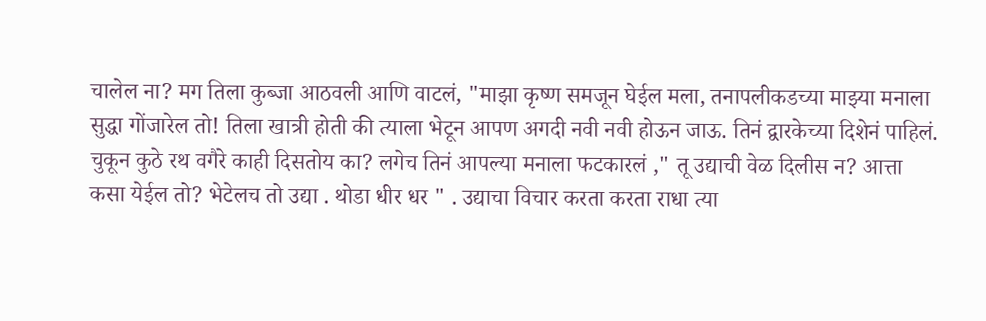चालेल ना? मग तिला कुब्जा आठवली आणि वाटलं, "माझा कृष्ण समजून घेईल मला, तनापलीकडच्या माझ्या मनाला सुद्धा गोंजारेल तो! तिला खात्री होती की त्याला भेटून आपण अगदी नवी नवी होऊन जाऊ. तिनं द्वारकेच्या दिशेनं पाहिलं. चुकून कुठे रथ वगैरे काही दिसतोय का? लगेच तिनं आपल्या मनाला फटकारलं ," तू उद्याची वेळ दिलीस न? आत्ता कसा येईल तो? भेटेलच तो उद्या . थोडा धीर धर " . उद्याचा विचार करता करता राधा त्या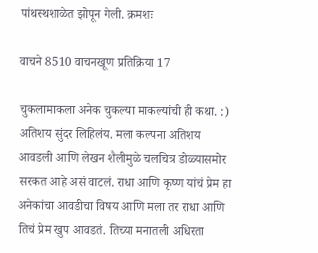पांथस्थशाळेत झोपून गेली. क्रमशः

वाचने 8510 वाचनखूण प्रतिक्रिया 17

चुकलामाकला अनेक चुकल्या माकल्यांची ही कथा. :) अतिशय सुंदर लिहिलंय. मला कल्पना अतिशय आवडली आणि लेखन शैलीमुळे चलचित्र डोळ्यासमोर सरकत आहे असं वाटलं. राधा आणि कृष्ण यांचं प्रेम हा अनेकांचा आवडीचा विषय आणि मला तर राधा आणि तिचं प्रेम खुप आवडतं. तिच्या मनातली अधिरता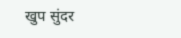खुप सुंदर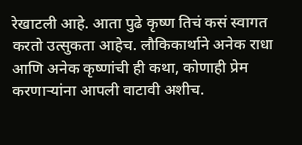रेखाटली आहे. आता पुढे कृष्ण तिचं कसं स्वागत करतो उत्सुकता आहेच. लौकिकार्थाने अनेक राधा आणि अनेक कृष्णांची ही कथा, कोणाही प्रेम करणार्‍यांना आपली वाटावी अशीच.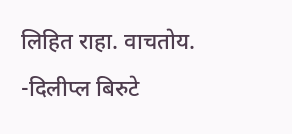लिहित राहा. वाचतोय. -दिलीप्ल बिरुटे